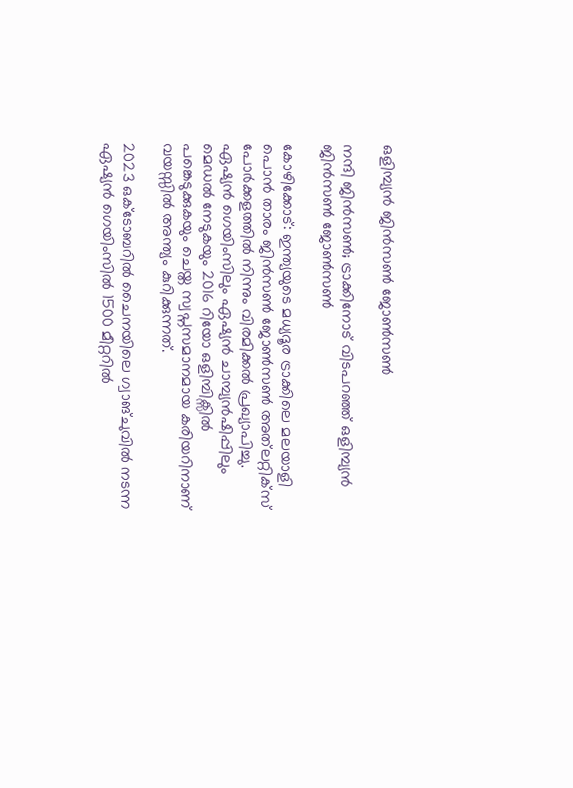ഒളിമ്പ്യൻ ജിൻസൺ ജോൺസൺ

നന്ദി ജിൻസൺ; ട്രാക്കിനോട് വിടപറഞ്ഞ് ഒളിമ്പ്യൻ ജിൻസൺ ജോൺസൺ

കോഴിക്കോട്: ഇന്ത്യയുടെ മധ്യദൂര ട്രാക്കിലെ മലയാളി പൊൻ താരം ജിൻസൺ ജോൺസൺ അത്‍ലറ്റിക്സ് പോർക്കളത്തിൽ നിന്നും വിരമിക്കൽ പ്രഖ്യാപിച്ചു. ഏഷ്യൻ ഗെയിംസിലും ഏഷ്യൻ ചാമ്പ്യൻഷിപ്പിലും മെഡൽ നേടുകയും 2016 റിയോ ഒളിമ്പിക്സിൽ പങ്കെടുക്കുകയും ചെയ്ത സ്വപ്നസമാനമായ കരിയറിനാണ് വയസ്സിൽ അന്ത്യം കുറിക്കുന്നത്.

2023 ഒക്ടോബറിൽ ചൈനയിലെ ഗ്വാങ്ചുവിൽ നടന്ന ഏഷ്യൻ ഗെയിംസിൽ 1500 മീറ്ററിൽ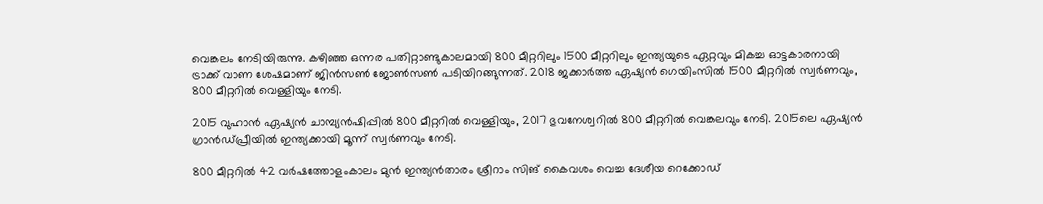വെങ്കലം നേടിയിരുന്നു. കഴിഞ്ഞ ഒന്നര പതിറ്റാണ്ടുകാലമായി 800 മീറ്ററിലും 1500 മീറ്ററിലും ഇന്ത്യയുടെ ഏറ്റവും മികച്ച ഓട്ടകാരനായി ട്രാക്ക് വാണ ശേഷമാണ് ജിൻസൺ ജോൺസൺ പടിയിറങ്ങുന്നത്. 2018 ജക്കാർത്ത ഏഷ്യൻ ഗെയിംസിൽ 1500 മീറ്ററിൽ സ്വർണവും, 800 മീറ്ററിൽ വെള്ളിയും നേടി.

2015 വുഹാൻ ഏഷ്യൻ ചാമ്പ്യൻഷിപ്പിൽ 800 മീറ്ററിൽ വെള്ളിയും, 2017 ഭുവനേശ്വറിൽ 800 മീറ്ററിൽ വെങ്കലവും നേടി. 2015ലെ ഏഷ്യൻ ഗ്രാൻഡ്പ്രീയിൽ ഇന്ത്യക്കായി മൂന്ന് സ്വർണവും നേടി.

800 മീറ്ററിൽ 42 വർഷത്തോളംകാലം മുൻ ഇന്ത്യൻതാരം ശ്രീറാം സിങ് കൈവശം വെച്ച ദേശീയ റെക്കോഡ്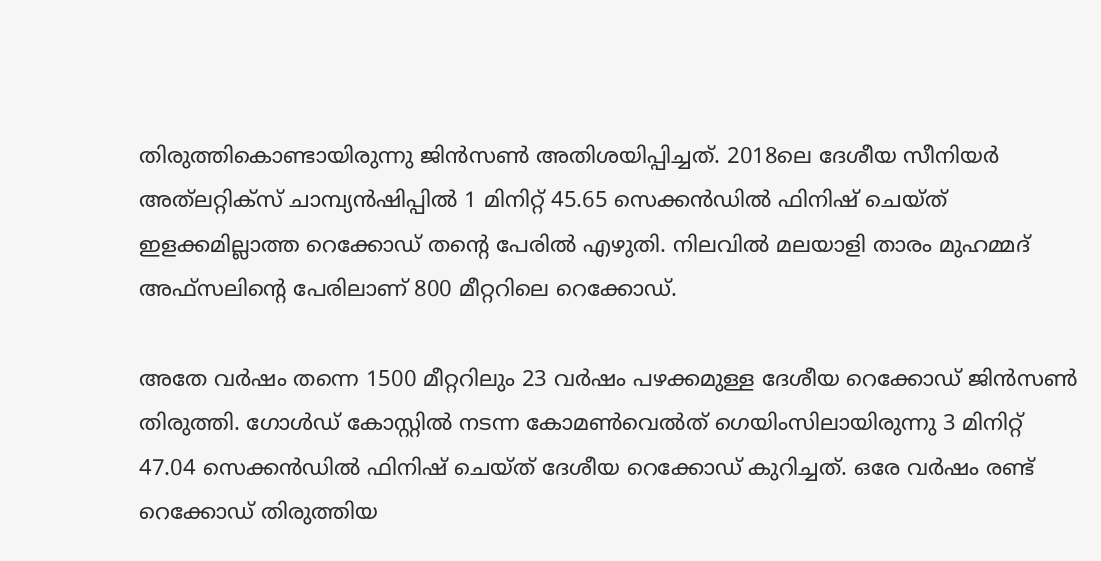തിരുത്തികൊണ്ടായിരുന്നു ജിൻസൺ അതിശയിപ്പിച്ചത്. 2018ലെ ദേശീയ സീനിയർ അത്‍ലറ്റിക്സ് ചാമ്പ്യൻഷിപ്പിൽ 1 മിനിറ്റ് 45.65 സെക്കൻഡിൽ ഫിനിഷ് ചെയ്ത് ഇളക്കമില്ലാത്ത റെക്കോഡ് തന്റെ പേരിൽ എഴുതി. നിലവിൽ മലയാളി താരം മുഹമ്മദ് അഫ്സലിന്റെ പേരിലാണ് 800 മീറ്ററിലെ റെക്കോഡ്.

അതേ വർഷം തന്നെ 1500 മീറ്ററിലും 23 വർഷം പഴക്കമുള്ള ദേശീയ റെക്കോഡ് ജിൻസൺ തിരുത്തി. ഗോൾഡ് കോസ്റ്റിൽ നടന്ന കോമൺവെൽത് ഗെയിംസിലായിരുന്നു 3 മിനിറ്റ് 47.04 സെക്കൻഡിൽ ഫിനിഷ് ചെയ്ത് ദേശീയ റെക്കോഡ് കുറിച്ചത്. ഒരേ വർഷം രണ്ട് റെക്കോഡ് തിരുത്തിയ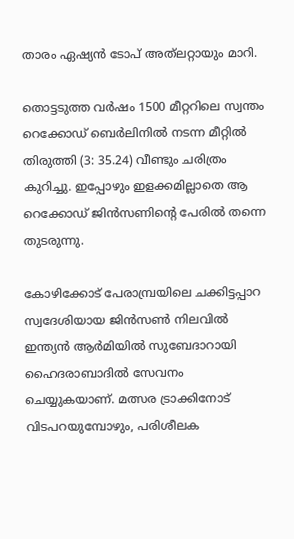താരം ഏഷ്യൻ ടോപ് അത്‍ലറ്റായും മാറി.

തൊട്ടടുത്ത വർഷം 1500 മീറ്ററിലെ സ്വന്തം റെക്കോഡ് ബെർലിനിൽ നടന്ന മീറ്റിൽ തിരുത്തി (3: 35.24) വീണ്ടും ചരിത്രം കുറിച്ചു. ഇപ്പോഴും ഇളക്കമില്ലാതെ ആ റെക്കോഡ് ജിൻസണിന്റെ പേരിൽ തന്നെ തുടരുന്നു.

കോഴിക്കോട് പേരാമ്പ്രയിലെ ചക്കിട്ടപ്പാറ സ്വദേശിയായ ജിൻസൺ നിലവിൽ ഇന്ത്യൻ ആർമിയിൽ സുബേദാറായി ഹൈദരാബാദിൽ സേവനം ചെയ്യുകയാണ്. മത്സര ട്രാക്കിനോട് വിടപറയുമ്പോഴും, പരിശീലക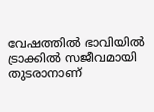വേഷത്തിൽ ഭാവിയിൽ ട്രാക്കിൽ സജീവമായി തുടരാനാണ്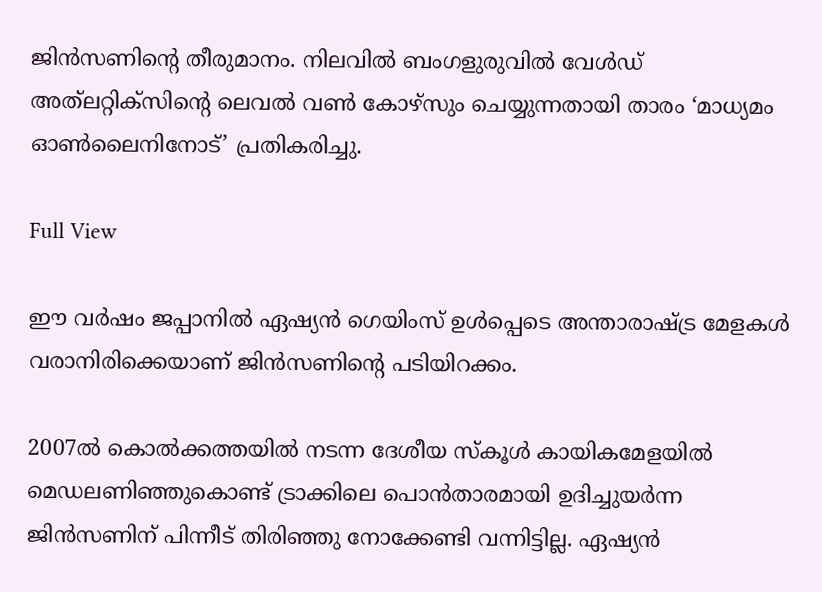ജിൻസണിന്റെ തീരുമാനം. നിലവിൽ ബംഗളുരുവിൽ വേൾഡ് അത്‍ലറ്റിക്സിന്റെ ലെവൽ വൺ കോഴ്സും ചെയ്യുന്നതായി താരം ‘മാധ്യമം ഓൺലൈനിനോട്’ പ്രതികരിച്ചു.

Full View

ഈ വർഷം ജപ്പാനിൽ ഏഷ്യൻ ഗെയിംസ് ഉൾപ്പെടെ അന്താരാഷ്ട്ര മേളകൾ വരാനിരിക്കെയാണ് ജിൻസണിന്റെ പടിയിറക്കം.

2007ൽ കൊൽക്കത്തയിൽ നടന്ന ദേശീയ സ്കൂൾ കായികമേളയിൽ മെഡലണിഞ്ഞുകൊണ്ട് ട്രാക്കിലെ പൊൻതാരമായി ഉദിച്ചുയർന്ന ജിൻസണിന് പിന്നീട് തിരിഞ്ഞു നോക്കേണ്ടി വന്നിട്ടില്ല. ഏഷ്യൻ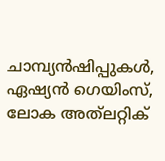ചാമ്പ്യൻഷിപ്പുകൾ, ഏഷ്യൻ ഗെയിംസ്, ലോക അത്‍ലറ്റിക്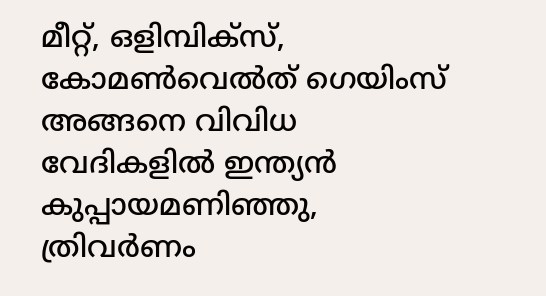മീറ്റ്, ഒളിമ്പിക്സ്, കോമൺവെൽത് ഗെയിംസ് അങ്ങനെ വിവിധ വേദികളിൽ ഇന്ത്യൻ കുപ്പായമണിഞ്ഞു, ത്രിവർണം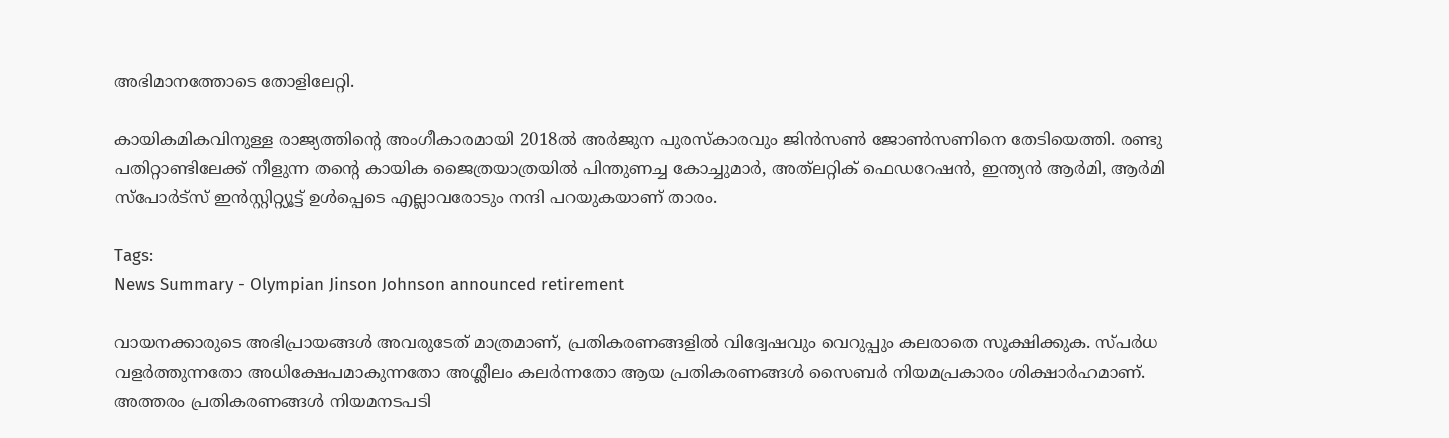അഭിമാനത്തോടെ തോളിലേറ്റി.

കായികമികവിനുള്ള രാജ്യത്തിന്റെ അംഗീകാരമായി 2018ൽ അർജുന പുരസ്കാരവും ജിൻസൺ ജോൺസണിനെ തേടിയെത്തി. രണ്ടു പതിറ്റാണ്ടിലേക്ക് നീളുന്ന തന്റെ കായിക ജൈത്രയാത്രയിൽ പിന്തുണച്ച കോച്ചുമാർ, അത്‍ലറ്റിക് ഫെഡറേഷൻ, ഇന്ത്യൻ ആർമി, ആർമി സ്പോർട്സ് ഇൻസ്റ്റിറ്റ്യൂട്ട് ഉൾപ്പെടെ എല്ലാവരോടും നന്ദി പറയുകയാണ് താരം.

Tags:
News Summary - Olympian Jinson Johnson announced retirement

വായനക്കാരുടെ അഭിപ്രായങ്ങള്‍ അവരുടേത് മാത്രമാണ്, പ്രതികരണങ്ങളിൽ വിദ്വേഷവും വെറുപ്പും കലരാതെ സൂക്ഷിക്കുക. സ്പർധ വളർത്തുന്നതോ അധിക്ഷേപമാകുന്നതോ അശ്ലീലം കലർന്നതോ ആയ പ്രതികരണങ്ങൾ സൈബർ നിയമപ്രകാരം ശിക്ഷാർഹമാണ്. അത്തരം പ്രതികരണങ്ങൾ നിയമനടപടി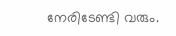നേരിടേണ്ടി വരും.